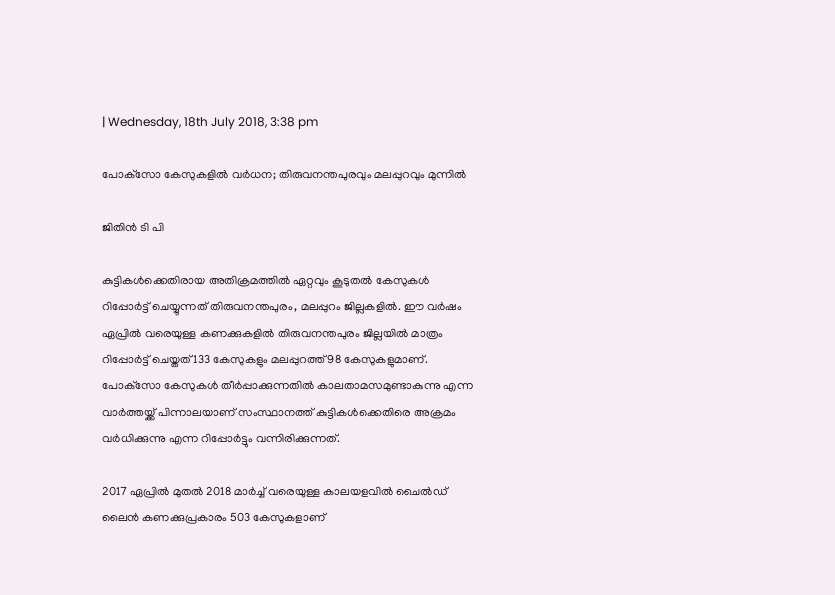| Wednesday, 18th July 2018, 3:38 pm

പോക്‌സോ കേസുകളില്‍ വര്‍ധന; തിരുവനന്തപുരവും മലപ്പുറവും മുന്നില്‍

ജിതിന്‍ ടി പി

കുട്ടികള്‍ക്കെതിരായ അതിക്രമത്തില്‍ ഏറ്റവും കൂടുതല്‍ കേസുകള്‍ റിപ്പോര്‍ട്ട് ചെയ്യുന്നത് തിരുവനന്തപുരം, മലപ്പുറം ജില്ലകളില്‍. ഈ വര്‍ഷം ഏപ്രില്‍ വരെയുള്ള കണക്കുകളില്‍ തിരുവനന്തപുരം ജില്ലയില്‍ മാത്രം റിപ്പോര്‍ട്ട് ചെയ്തത് 133 കേസുകളും മലപ്പുറത്ത് 98 കേസുകളുമാണ്. പോക്‌സോ കേസുകള്‍ തീര്‍പ്പാക്കുന്നതില്‍ കാലതാമസമുണ്ടാകുന്നു എന്ന വാര്‍ത്തയ്ക്ക് പിന്നാലയാണ് സംസ്ഥാനത്ത് കുട്ടികള്‍ക്കെതിരെ അക്രമം വര്‍ധിക്കുന്നു എന്ന റിപ്പോര്‍ട്ടും വന്നിരിക്കുന്നത്.

2017 ഏപ്രില്‍ മുതല്‍ 2018 മാര്‍ച്ച് വരെയുള്ള കാലയളവില്‍ ചൈല്‍ഡ് ലൈന്‍ കണക്കുപ്രകാരം 503 കേസുകളാണ്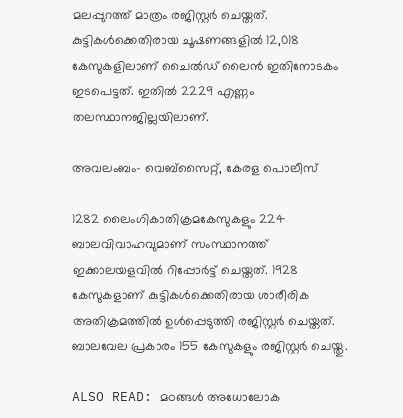മലപ്പുറത്ത് മാത്രം രജിസ്റ്റര്‍ ചെയ്തത്. കുട്ടികള്‍ക്കെതിരായ ചൂഷണങ്ങളില്‍ 12,018 കേസുകളിലാണ് ചൈല്‍ഡ് ലൈന്‍ ഇതിനോടകം ഇടപെട്ടത്. ഇതില്‍ 2229 എണ്ണം തലസ്ഥാനജില്ലയിലാണ്.

അവലംബം- വെബ്‌സൈറ്റ്, കേരള പൊലീസ്‌

1282 ലൈംഗികാതിക്രമകേസുകളും 224 ബാലവിവാഹവുമാണ് സംസ്ഥാനത്ത് ഇക്കാലയളവില്‍ റിപ്പോര്‍ട്ട് ചെയ്തത്. 1928 കേസുകളാണ് കുട്ടികള്‍ക്കെതിരായ ശാരീരിക അതിക്രമത്തില്‍ ഉള്‍പ്പെടുത്തി രജിസ്റ്റര്‍ ചെയ്തത്. ബാലവേല പ്രകാരം 155 കേസുകളും രജിസ്റ്റര്‍ ചെയ്തു.

ALSO READ: മഠങ്ങള്‍ അധോലോക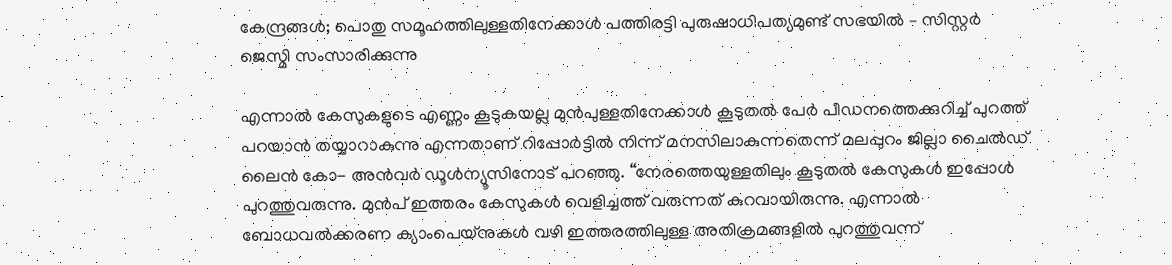കേന്ദ്രങ്ങള്‍; പൊതു സമൂഹത്തിലുള്ളതിനേക്കാള്‍ പത്തിരട്ടി പുരുഷാധിപത്യമുണ്ട് സഭയില്‍ – സിസ്റ്റര്‍ ജെസ്മി സംസാരിക്കുന്നു

എന്നാല്‍ കേസുകളുടെ എണ്ണം കൂടുകയല്ല മുന്‍പുള്ളതിനേക്കാള്‍ കൂടുതല്‍ പേര്‍ പീഡനത്തെക്കുറിച്ച് പുറത്ത് പറയാന്‍ തയ്യാറാകുന്നു എന്നതാണ് റിപ്പോര്‍ട്ടില്‍ നിന്ന് മനസിലാകുന്നതെന്ന് മലപ്പുറം ജില്ലാ ചൈല്‍ഡ് ലൈന്‍ കോ- അന്‍വര്‍ ഡൂള്‍ന്യൂസിനോട് പറഞ്ഞു. “നേരത്തെയുള്ളതിലും കൂടുതല്‍ കേസുകള്‍ ഇപ്പോള്‍ പുറത്തുവരുന്നു. മുന്‍പ് ഇത്തരം കേസുകള്‍ വെളിച്ചത്ത് വരുന്നത് കുറവായിരുന്നു. എന്നാല്‍ ബോധവല്‍ക്കരണ ക്യാംപെയ്‌നുകള്‍ വഴി ഇത്തരത്തിലുള്ള അതിക്രമങ്ങളില്‍ പുറത്തുവന്ന്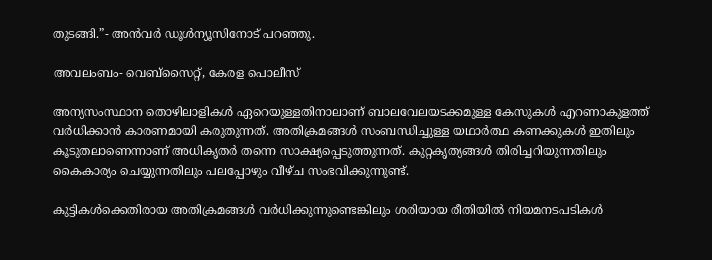തുടങ്ങി.”- അന്‍വര്‍ ഡൂള്‍ന്യൂസിനോട് പറഞ്ഞു.

അവലംബം- വെബ്‌സൈറ്റ്, കേരള പൊലീസ്‌

അന്യസംസ്ഥാന തൊഴിലാളികള്‍ ഏറെയുള്ളതിനാലാണ് ബാലവേലയടക്കമുള്ള കേസുകള്‍ എറണാകുളത്ത് വര്‍ധിക്കാന്‍ കാരണമായി കരുതുന്നത്. അതിക്രമങ്ങള്‍ സംബന്ധിച്ചുള്ള യഥാര്‍ത്ഥ കണക്കുകള്‍ ഇതിലും കൂടുതലാണെന്നാണ് അധികൃതര്‍ തന്നെ സാക്ഷ്യപ്പെടുത്തുന്നത്. കുറ്റകൃത്യങ്ങള്‍ തിരിച്ചറിയുന്നതിലും കൈകാര്യം ചെയ്യുന്നതിലും പലപ്പോഴും വീഴ്ച സംഭവിക്കുന്നുണ്ട്.

കുട്ടികള്‍ക്കെതിരായ അതിക്രമങ്ങള്‍ വര്‍ധിക്കുന്നുണ്ടെങ്കിലും ശരിയായ രീതിയില്‍ നിയമനടപടികള്‍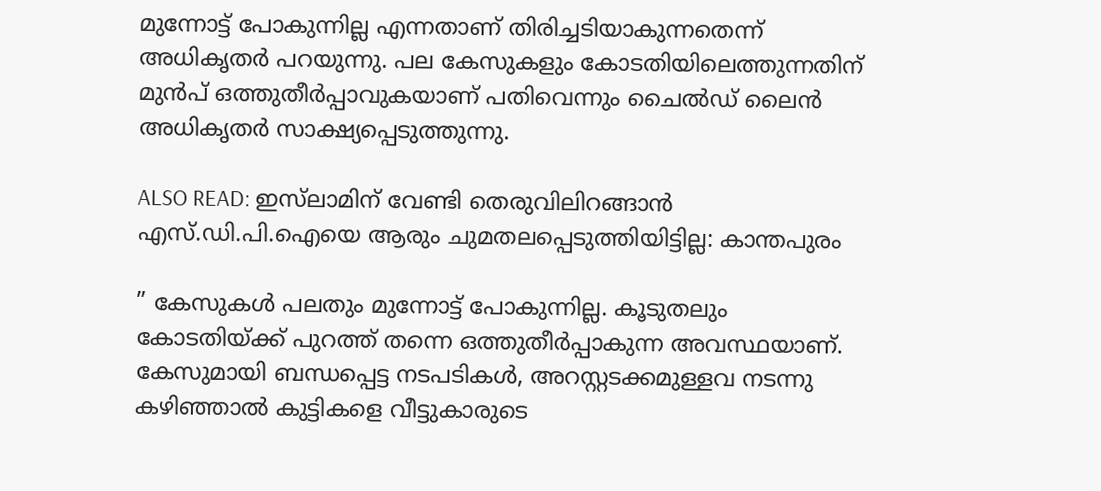മുന്നോട്ട് പോകുന്നില്ല എന്നതാണ് തിരിച്ചടിയാകുന്നതെന്ന് അധികൃതര്‍ പറയുന്നു. പല കേസുകളും കോടതിയിലെത്തുന്നതിന് മുന്‍പ് ഒത്തുതീര്‍പ്പാവുകയാണ് പതിവെന്നും ചൈല്‍ഡ് ലൈന്‍ അധികൃതര്‍ സാക്ഷ്യപ്പെടുത്തുന്നു.

ALSO READ: ഇസ്‌ലാമിന് വേണ്ടി തെരുവിലിറങ്ങാന്‍ എസ്.ഡി.പി.ഐയെ ആരും ചുമതലപ്പെടുത്തിയിട്ടില്ല: കാന്തപുരം

” കേസുകള്‍ പലതും മുന്നോട്ട് പോകുന്നില്ല. കൂടുതലും കോടതിയ്ക്ക് പുറത്ത് തന്നെ ഒത്തുതീര്‍പ്പാകുന്ന അവസ്ഥയാണ്. കേസുമായി ബന്ധപ്പെട്ട നടപടികള്‍, അറസ്റ്റടക്കമുള്ളവ നടന്നു കഴിഞ്ഞാല്‍ കുട്ടികളെ വീട്ടുകാരുടെ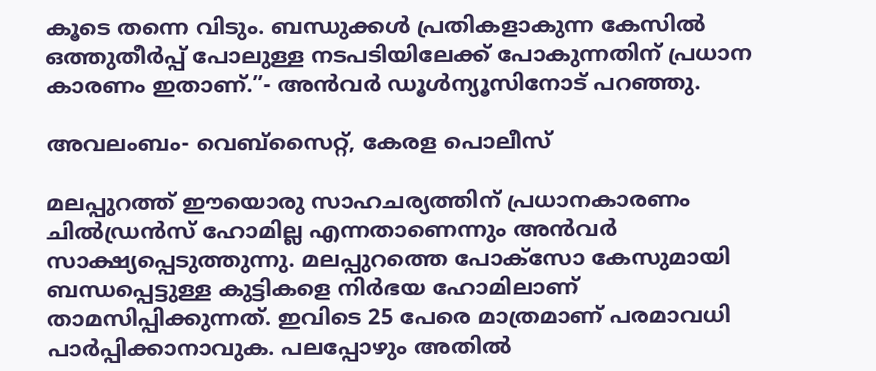കൂടെ തന്നെ വിടും. ബന്ധുക്കള്‍ പ്രതികളാകുന്ന കേസില്‍ ഒത്തുതീര്‍പ്പ് പോലുള്ള നടപടിയിലേക്ക് പോകുന്നതിന് പ്രധാന കാരണം ഇതാണ്.”- അന്‍വര്‍ ഡൂള്‍ന്യൂസിനോട് പറഞ്ഞു.

അവലംബം- വെബ്‌സൈറ്റ്, കേരള പൊലീസ്‌

മലപ്പുറത്ത് ഈയൊരു സാഹചര്യത്തിന് പ്രധാനകാരണം ചില്‍ഡ്രന്‍സ് ഹോമില്ല എന്നതാണെന്നും അന്‍വര്‍ സാക്ഷ്യപ്പെടുത്തുന്നു. മലപ്പുറത്തെ പോക്‌സോ കേസുമായി ബന്ധപ്പെട്ടുള്ള കുട്ടികളെ നിര്‍ഭയ ഹോമിലാണ് താമസിപ്പിക്കുന്നത്. ഇവിടെ 25 പേരെ മാത്രമാണ് പരമാവധി പാര്‍പ്പിക്കാനാവുക. പലപ്പോഴും അതില്‍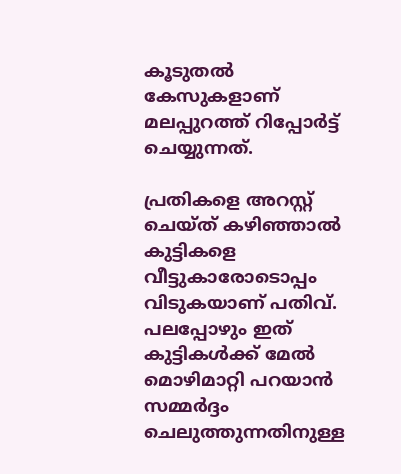കൂടുതല്‍ കേസുകളാണ് മലപ്പുറത്ത് റിപ്പോര്‍ട്ട് ചെയ്യുന്നത്.

പ്രതികളെ അറസ്റ്റ് ചെയ്ത് കഴിഞ്ഞാല്‍ കുട്ടികളെ വീട്ടുകാരോടൊപ്പം വിടുകയാണ് പതിവ്. പലപ്പോഴും ഇത് കുട്ടികള്‍ക്ക് മേല്‍ മൊഴിമാറ്റി പറയാന്‍ സമ്മര്‍ദ്ദം ചെലുത്തുന്നതിനുള്ള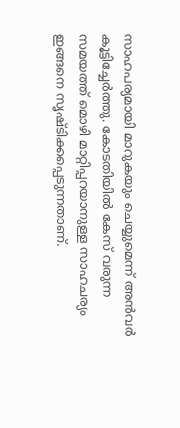സാഹപര്യമായി മാറുകയും ചെയ്യുമെന്ന് അന്‍വര്‍ കൂട്ടിച്ചേര്‍ത്തു. കോടതിയില്‍ കേസ് വരുന്ന സമയത്ത് മൊഴി മാറ്റിപ്പറയാനുള്ള സാഹചര്യം ഇങ്ങനെ സൃഷ്ടിക്കപ്പെടുന്നതാണ്.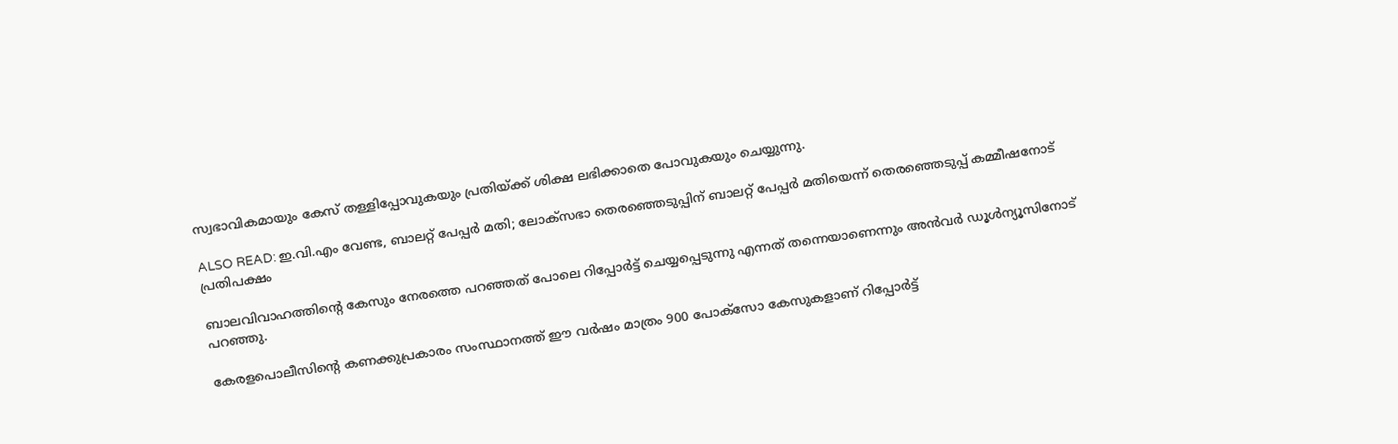സ്വഭാവികമായും കേസ് തള്ളിപ്പോവുകയും പ്രതിയ്ക്ക് ശിക്ഷ ലഭിക്കാതെ പോവുകയും ചെയ്യുന്നു.

ALSO READ: ഇ.വി.എം വേണ്ട, ബാലറ്റ് പേപ്പര്‍ മതി; ലോക്‌സഭാ തെരഞ്ഞെടുപ്പിന് ബാലറ്റ് പേപ്പര്‍ മതിയെന്ന് തെരഞ്ഞെടുപ്പ് കമ്മീഷനോട് പ്രതിപക്ഷം

ബാലവിവാഹത്തിന്റെ കേസും നേരത്തെ പറഞ്ഞത് പോലെ റിപ്പോര്‍ട്ട് ചെയ്യപ്പെടുന്നു എന്നത് തന്നെയാണെന്നും അന്‍വര്‍ ഡൂള്‍ന്യൂസിനോട് പറഞ്ഞു.

കേരളപൊലീസിന്റെ കണക്കുപ്രകാരം സംസ്ഥാനത്ത് ഈ വര്‍ഷം മാത്രം 900 പോക്‌സോ കേസുകളാണ് റിപ്പോര്‍ട്ട്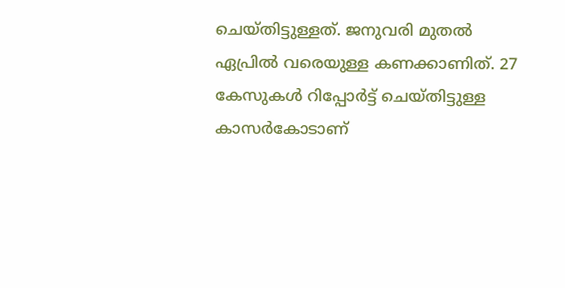ചെയ്തിട്ടുള്ളത്. ജനുവരി മുതല്‍ ഏപ്രില്‍ വരെയുള്ള കണക്കാണിത്. 27 കേസുകള്‍ റിപ്പോര്‍ട്ട് ചെയ്തിട്ടുള്ള കാസര്‍കോടാണ്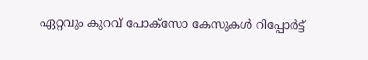ഏറ്റവും കുറവ് പോക്‌സോ കേസുകള്‍ റിപ്പോര്‍ട്ട്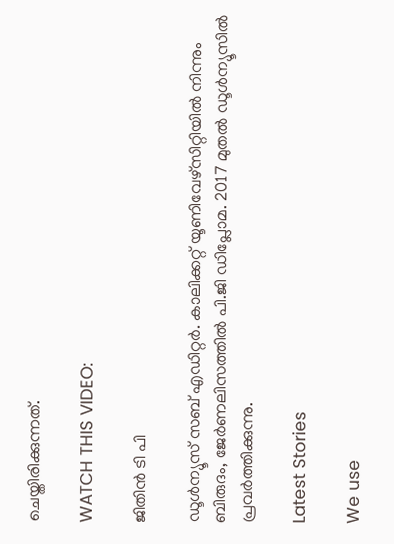ചെയ്തിരിക്കുന്നത്.

WATCH THIS VIDEO:

ജിതിന്‍ ടി പി

ഡൂള്‍ന്യൂസ് സബ് എഡിറ്റര്‍. കാലിക്കറ്റ് യൂണിവേഴ്‌സിറ്റിയില്‍ നിന്നും ബിരുദം, ജേര്‍ണലിസത്തില്‍ പി.ജി ഡിപ്ലോമ. 2017 മുതല്‍ ഡൂള്‍ന്യൂസില്‍ പ്രവര്‍ത്തിക്കുന്നു.

Latest Stories

We use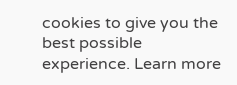cookies to give you the best possible experience. Learn more